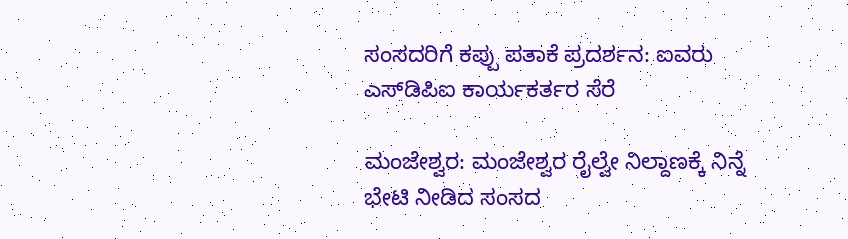ಸಂಸದರಿಗೆ ಕಪ್ಪು ಪತಾಕೆ ಪ್ರದರ್ಶನ: ಐವರು ಎಸ್‌ಡಿಪಿಐ ಕಾರ್ಯಕರ್ತರ ಸೆರೆ

ಮಂಜೇಶ್ವರ: ಮಂಜೇಶ್ವರ ರೈಲ್ವೇ ನಿಲ್ದಾಣಕ್ಕೆ ನಿನ್ನೆ ಭೇಟಿ ನೀಡಿದ ಸಂಸದ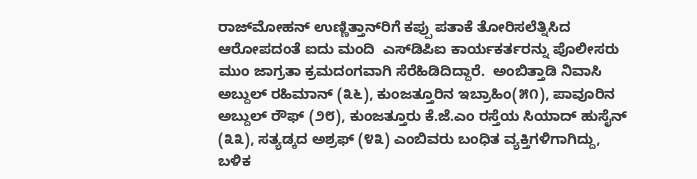ರಾಜ್‌ಮೋಹನ್ ಉಣ್ಣಿತ್ತಾನ್‌ರಿಗೆ ಕಪ್ಪು ಪತಾಕೆ ತೋರಿಸಲೆತ್ನಿಸಿದ ಆರೋಪದಂತೆ ಐದು ಮಂದಿ  ಎಸ್‌ಡಿಪಿಐ ಕಾರ್ಯಕರ್ತರನ್ನು ಪೊಲೀಸರು ಮುಂ ಜಾಗ್ರತಾ ಕ್ರಮದಂಗವಾಗಿ ಸೆರೆಹಿಡಿದಿದ್ದಾರೆ.  ಅಂಬಿತ್ತಾಡಿ ನಿವಾಸಿ ಅಬ್ದುಲ್ ರಹಿಮಾನ್ (೩೬), ಕುಂಜತ್ತೂರಿನ ಇಬ್ರಾಹಿಂ(೫೧), ಪಾವೂರಿನ ಅಬ್ದುಲ್ ರೌಫ್ (೨೮), ಕುಂಜತ್ತೂರು ಕೆ.ಜೆ.ಎಂ ರಸ್ತೆಯ ಸಿಯಾದ್ ಹುಸೈನ್ (೩೩), ಸತ್ಯಡ್ಕದ ಅಶ್ರಫ್ (೪೩) ಎಂಬಿವರು ಬಂಧಿತ ವ್ಯಕ್ತಿಗಳಿಗಾಗಿದ್ದು, ಬಳಿಕ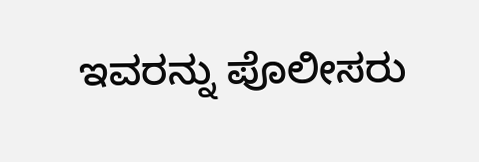ಇವರನ್ನು ಪೊಲೀಸರು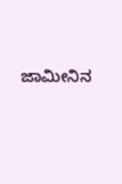ಜಾಮೀನಿನ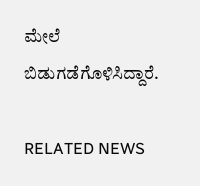ಮೇಲೆ ಬಿಡುಗಡೆಗೊಳಿಸಿದ್ದಾರೆ.

RELATED NEWS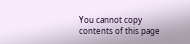You cannot copy contents of this page